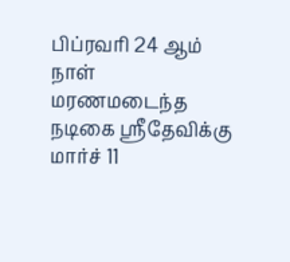பிப்ரவரி 24 ஆம் நாள் மரணமடைந்த நடிகை ஸ்ரீதேவிக்கு மார்ச் 11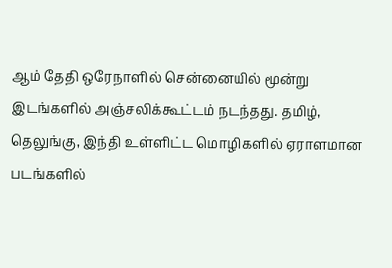ஆம் தேதி ஒரேநாளில் சென்னையில் மூன்று இடங்களில் அஞ்சலிக்கூட்டம் நடந்தது. தமிழ், தெலுங்கு, இந்தி உள்ளிட்ட மொழிகளில் ஏராளமான படங்களில்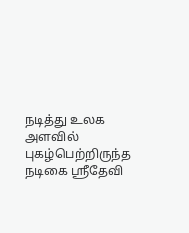நடித்து உலக அளவில் புகழ்பெற்றிருந்த நடிகை ஸ்ரீதேவி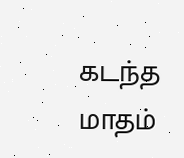கடந்த மாதம்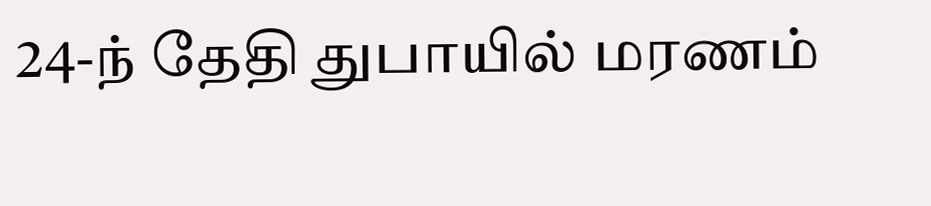24-ந் தேதி துபாயில் மரணம்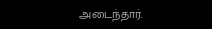அடைந்தார்.